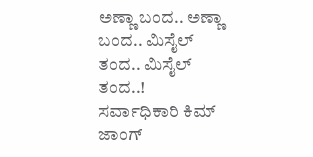ಅಣ್ಣಾ ಬಂದ.. ಅಣ್ಣಾ ಬಂದ.. ಮಿಸೈಲ್ ತಂದ.. ಮಿಸೈಲ್ ತಂದ..!
ಸರ್ವಾಧಿಕಾರಿ ಕಿಮ್ ಜಾಂಗ್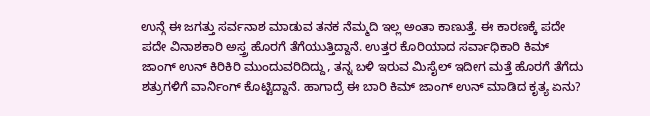ಉನ್ಗೆ ಈ ಜಗತ್ತು ಸರ್ವನಾಶ ಮಾಡುವ ತನಕ ನೆಮ್ಮದಿ ಇಲ್ಲ ಅಂತಾ ಕಾಣುತ್ತೆ. ಈ ಕಾರಣಕ್ಕೆ ಪದೇ ಪದೇ ವಿನಾಶಕಾರಿ ಅಸ್ತ್ರ ಹೊರಗೆ ತೆಗೆಯುತ್ತಿದ್ದಾನೆ. ಉತ್ತರ ಕೊರಿಯಾದ ಸರ್ವಾಧಿಕಾರಿ ಕಿಮ್ ಜಾಂಗ್ ಉನ್ ಕಿರಿಕಿರಿ ಮುಂದುವರಿದಿದ್ದು, ತನ್ನ ಬಳಿ ಇರುವ ಮಿಸೈಲ್ ಇದೀಗ ಮತ್ತೆ ಹೊರಗೆ ತೆಗೆದು ಶತ್ರುಗಳಿಗೆ ವಾರ್ನಿಂಗ್ ಕೊಟ್ಟಿದ್ದಾನೆ. ಹಾಗಾದ್ರೆ ಈ ಬಾರಿ ಕಿಮ್ ಜಾಂಗ್ ಉನ್ ಮಾಡಿದ ಕೃತ್ಯ ಏನು?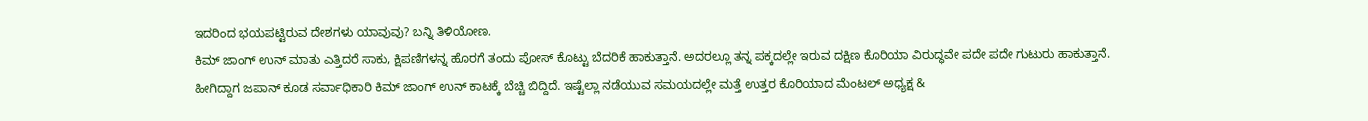ಇದರಿಂದ ಭಯಪಟ್ಟಿರುವ ದೇಶಗಳು ಯಾವುವು? ಬನ್ನಿ ತಿಳಿಯೋಣ.
ಕಿಮ್ ಜಾಂಗ್ ಉನ್ ಮಾತು ಎತ್ತಿದರೆ ಸಾಕು, ಕ್ಷಿಪಣಿಗಳನ್ನ ಹೊರಗೆ ತಂದು ಪೋಸ್ ಕೊಟ್ಟು ಬೆದರಿಕೆ ಹಾಕುತ್ತಾನೆ. ಅದರಲ್ಲೂ ತನ್ನ ಪಕ್ಕದಲ್ಲೇ ಇರುವ ದಕ್ಷಿಣ ಕೊರಿಯಾ ವಿರುದ್ಧವೇ ಪದೇ ಪದೇ ಗುಟುರು ಹಾಕುತ್ತಾನೆ. ಹೀಗಿದ್ದಾಗ ಜಪಾನ್ ಕೂಡ ಸರ್ವಾಧಿಕಾರಿ ಕಿಮ್ ಜಾಂಗ್ ಉನ್ ಕಾಟಕ್ಕೆ ಬೆಚ್ಚಿ ಬಿದ್ದಿದೆ. ಇಷ್ಟೆಲ್ಲಾ ನಡೆಯುವ ಸಮಯದಲ್ಲೇ ಮತ್ತೆ ಉತ್ತರ ಕೊರಿಯಾದ ಮೆಂಟಲ್ ಅಧ್ಯಕ್ಷ &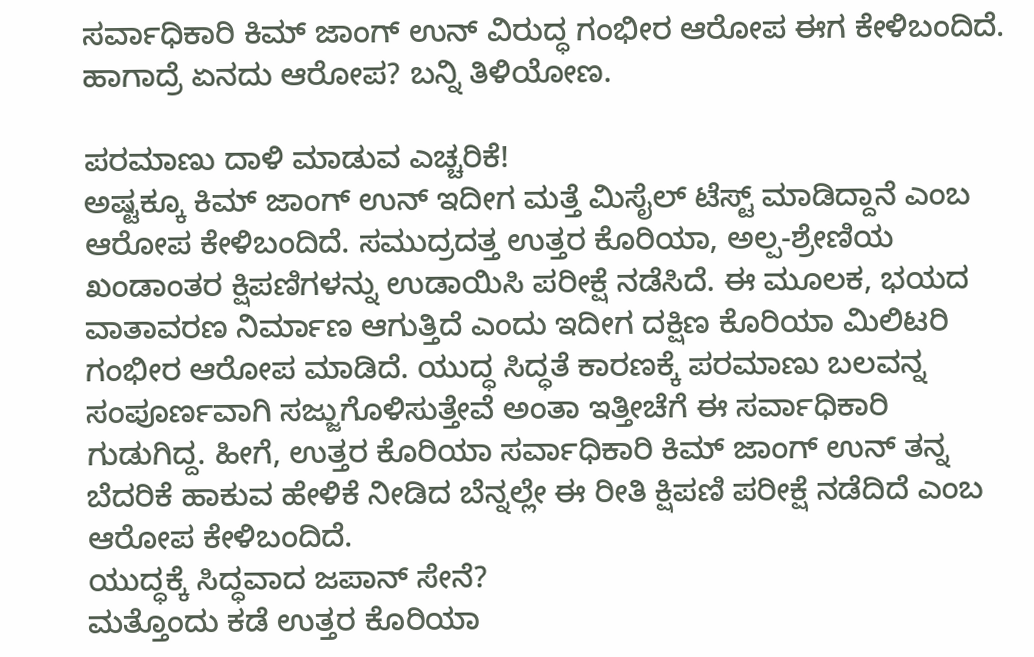ಸರ್ವಾಧಿಕಾರಿ ಕಿಮ್ ಜಾಂಗ್ ಉನ್ ವಿರುದ್ಧ ಗಂಭೀರ ಆರೋಪ ಈಗ ಕೇಳಿಬಂದಿದೆ. ಹಾಗಾದ್ರೆ ಏನದು ಆರೋಪ? ಬನ್ನಿ ತಿಳಿಯೋಣ.

ಪರಮಾಣು ದಾಳಿ ಮಾಡುವ ಎಚ್ಚರಿಕೆ!
ಅಷ್ಟಕ್ಕೂ ಕಿಮ್ ಜಾಂಗ್ ಉನ್ ಇದೀಗ ಮತ್ತೆ ಮಿಸೈಲ್ ಟೆಸ್ಟ್ ಮಾಡಿದ್ದಾನೆ ಎಂಬ ಆರೋಪ ಕೇಳಿಬಂದಿದೆ. ಸಮುದ್ರದತ್ತ ಉತ್ತರ ಕೊರಿಯಾ, ಅಲ್ಪ-ಶ್ರೇಣಿಯ ಖಂಡಾಂತರ ಕ್ಷಿಪಣಿಗಳನ್ನು ಉಡಾಯಿಸಿ ಪರೀಕ್ಷೆ ನಡೆಸಿದೆ. ಈ ಮೂಲಕ, ಭಯದ ವಾತಾವರಣ ನಿರ್ಮಾಣ ಆಗುತ್ತಿದೆ ಎಂದು ಇದೀಗ ದಕ್ಷಿಣ ಕೊರಿಯಾ ಮಿಲಿಟರಿ ಗಂಭೀರ ಆರೋಪ ಮಾಡಿದೆ. ಯುದ್ಧ ಸಿದ್ಧತೆ ಕಾರಣಕ್ಕೆ ಪರಮಾಣು ಬಲವನ್ನ ಸಂಪೂರ್ಣವಾಗಿ ಸಜ್ಜುಗೊಳಿಸುತ್ತೇವೆ ಅಂತಾ ಇತ್ತೀಚೆಗೆ ಈ ಸರ್ವಾಧಿಕಾರಿ ಗುಡುಗಿದ್ದ. ಹೀಗೆ, ಉತ್ತರ ಕೊರಿಯಾ ಸರ್ವಾಧಿಕಾರಿ ಕಿಮ್ ಜಾಂಗ್ ಉನ್ ತನ್ನ ಬೆದರಿಕೆ ಹಾಕುವ ಹೇಳಿಕೆ ನೀಡಿದ ಬೆನ್ನಲ್ಲೇ ಈ ರೀತಿ ಕ್ಷಿಪಣಿ ಪರೀಕ್ಷೆ ನಡೆದಿದೆ ಎಂಬ ಆರೋಪ ಕೇಳಿಬಂದಿದೆ.
ಯುದ್ಧಕ್ಕೆ ಸಿದ್ಧವಾದ ಜಪಾನ್ ಸೇನೆ?
ಮತ್ತೊಂದು ಕಡೆ ಉತ್ತರ ಕೊರಿಯಾ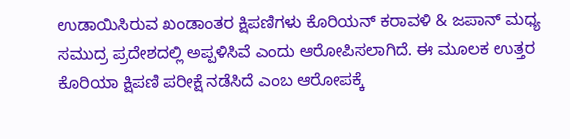ಉಡಾಯಿಸಿರುವ ಖಂಡಾಂತರ ಕ್ಷಿಪಣಿಗಳು ಕೊರಿಯನ್ ಕರಾವಳಿ & ಜಪಾನ್ ಮಧ್ಯ ಸಮುದ್ರ ಪ್ರದೇಶದಲ್ಲಿ ಅಪ್ಪಳಿಸಿವೆ ಎಂದು ಆರೋಪಿಸಲಾಗಿದೆ. ಈ ಮೂಲಕ ಉತ್ತರ ಕೊರಿಯಾ ಕ್ಷಿಪಣಿ ಪರೀಕ್ಷೆ ನಡೆಸಿದೆ ಎಂಬ ಆರೋಪಕ್ಕೆ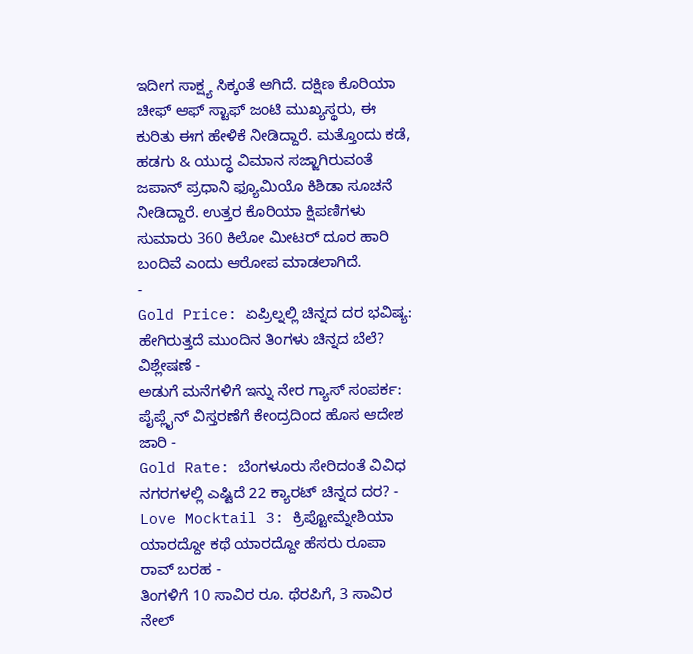ಇದೀಗ ಸಾಕ್ಷ್ಯ ಸಿಕ್ಕಂತೆ ಆಗಿದೆ. ದಕ್ಷಿಣ ಕೊರಿಯಾ ಚೀಫ್ ಆಫ್ ಸ್ಟಾಫ್ ಜಂಟಿ ಮುಖ್ಯಸ್ಥರು, ಈ ಕುರಿತು ಈಗ ಹೇಳಿಕೆ ನೀಡಿದ್ದಾರೆ. ಮತ್ತೊಂದು ಕಡೆ, ಹಡಗು & ಯುದ್ಧ ವಿಮಾನ ಸಜ್ಜಾಗಿರುವಂತೆ ಜಪಾನ್ ಪ್ರಧಾನಿ ಫ್ಯೂಮಿಯೊ ಕಿಶಿಡಾ ಸೂಚನೆ ನೀಡಿದ್ದಾರೆ. ಉತ್ತರ ಕೊರಿಯಾ ಕ್ಷಿಪಣಿಗಳು ಸುಮಾರು 360 ಕಿಲೋ ಮೀಟರ್ ದೂರ ಹಾರಿ ಬಂದಿವೆ ಎಂದು ಆರೋಪ ಮಾಡಲಾಗಿದೆ.
-
Gold Price: ಏಪ್ರಿಲ್ನಲ್ಲಿ ಚಿನ್ನದ ದರ ಭವಿಷ್ಯ: ಹೇಗಿರುತ್ತದೆ ಮುಂದಿನ ತಿಂಗಳು ಚಿನ್ನದ ಬೆಲೆ? ವಿಶ್ಲೇಷಣೆ -
ಅಡುಗೆ ಮನೆಗಳಿಗೆ ಇನ್ನು ನೇರ ಗ್ಯಾಸ್ ಸಂಪರ್ಕ: ಪೈಪ್ಲೈನ್ ವಿಸ್ತರಣೆಗೆ ಕೇಂದ್ರದಿಂದ ಹೊಸ ಆದೇಶ ಜಾರಿ -
Gold Rate: ಬೆಂಗಳೂರು ಸೇರಿದಂತೆ ವಿವಿಧ ನಗರಗಳಲ್ಲಿ ಎಷ್ಟಿದೆ 22 ಕ್ಯಾರಟ್ ಚಿನ್ನದ ದರ? -
Love Mocktail 3: ಕ್ರಿಪ್ಟೋಮ್ನೇಶಿಯಾ ಯಾರದ್ದೋ ಕಥೆ ಯಾರದ್ದೋ ಹೆಸರು ರೂಪಾ ರಾವ್ ಬರಹ -
ತಿಂಗಳಿಗೆ 10 ಸಾವಿರ ರೂ. ಥೆರಪಿಗೆ, 3 ಸಾವಿರ ನೇಲ್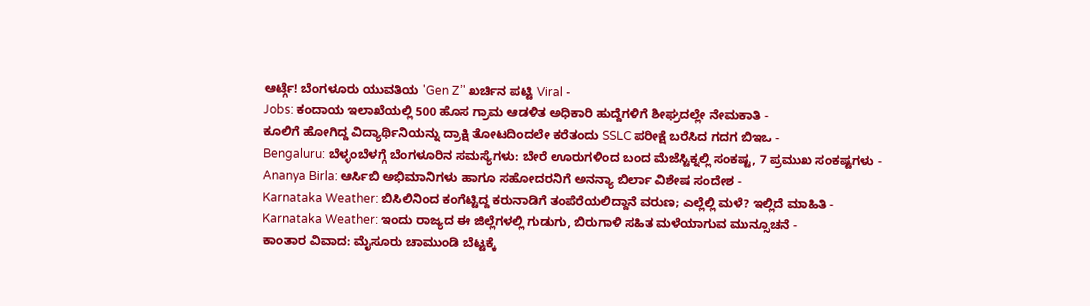ಆರ್ಟ್ಗೆ! ಬೆಂಗಳೂರು ಯುವತಿಯ 'Gen Z’' ಖರ್ಚಿನ ಪಟ್ಟಿ Viral -
Jobs: ಕಂದಾಯ ಇಲಾಖೆಯಲ್ಲಿ 500 ಹೊಸ ಗ್ರಾಮ ಆಡಳಿತ ಅಧಿಕಾರಿ ಹುದ್ದೆಗಳಿಗೆ ಶೀಘ್ರದಲ್ಲೇ ನೇಮಕಾತಿ -
ಕೂಲಿಗೆ ಹೋಗಿದ್ದ ವಿದ್ಯಾರ್ಥಿನಿಯನ್ನು ದ್ರಾಕ್ಷಿ ತೋಟದಿಂದಲೇ ಕರೆತಂದು SSLC ಪರೀಕ್ಷೆ ಬರೆಸಿದ ಗದಗ ಬಿಇಒ -
Bengaluru: ಬೆಳ್ಳಂಬೆಳಗ್ಗೆ ಬೆಂಗಳೂರಿನ ಸಮಸ್ಯೆಗಳು: ಬೇರೆ ಊರುಗಳಿಂದ ಬಂದ ಮೆಜೆಸ್ಟಿಕ್ನಲ್ಲಿ ಸಂಕಷ್ಟ, 7 ಪ್ರಮುಖ ಸಂಕಷ್ಟಗಳು -
Ananya Birla: ಆರ್ಸಿಬಿ ಅಭಿಮಾನಿಗಳು ಹಾಗೂ ಸಹೋದರನಿಗೆ ಅನನ್ಯಾ ಬಿರ್ಲಾ ವಿಶೇಷ ಸಂದೇಶ -
Karnataka Weather: ಬಿಸಿಲಿನಿಂದ ಕಂಗೆಟ್ಟಿದ್ದ ಕರುನಾಡಿಗೆ ತಂಪೆರೆಯಲಿದ್ದಾನೆ ವರುಣ; ಎಲ್ಲೆಲ್ಲಿ ಮಳೆ? ಇಲ್ಲಿದೆ ಮಾಹಿತಿ -
Karnataka Weather: ಇಂದು ರಾಜ್ಯದ ಈ ಜಿಲ್ಲೆಗಳಲ್ಲಿ ಗುಡುಗು, ಬಿರುಗಾಳಿ ಸಹಿತ ಮಳೆಯಾಗುವ ಮುನ್ಸೂಚನೆ -
ಕಾಂತಾರ ವಿವಾದ: ಮೈಸೂರು ಚಾಮುಂಡಿ ಬೆಟ್ಟಕ್ಕೆ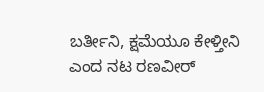ಬರ್ತೀನಿ, ಕ್ಷಮೆಯೂ ಕೇಳ್ತೀನಿ ಎಂದ ನಟ ರಣವೀರ್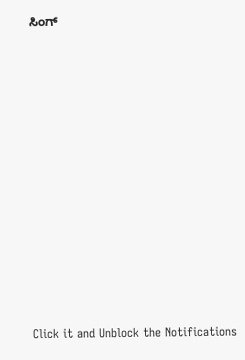ಸಿಂಗ್












Click it and Unblock the Notifications